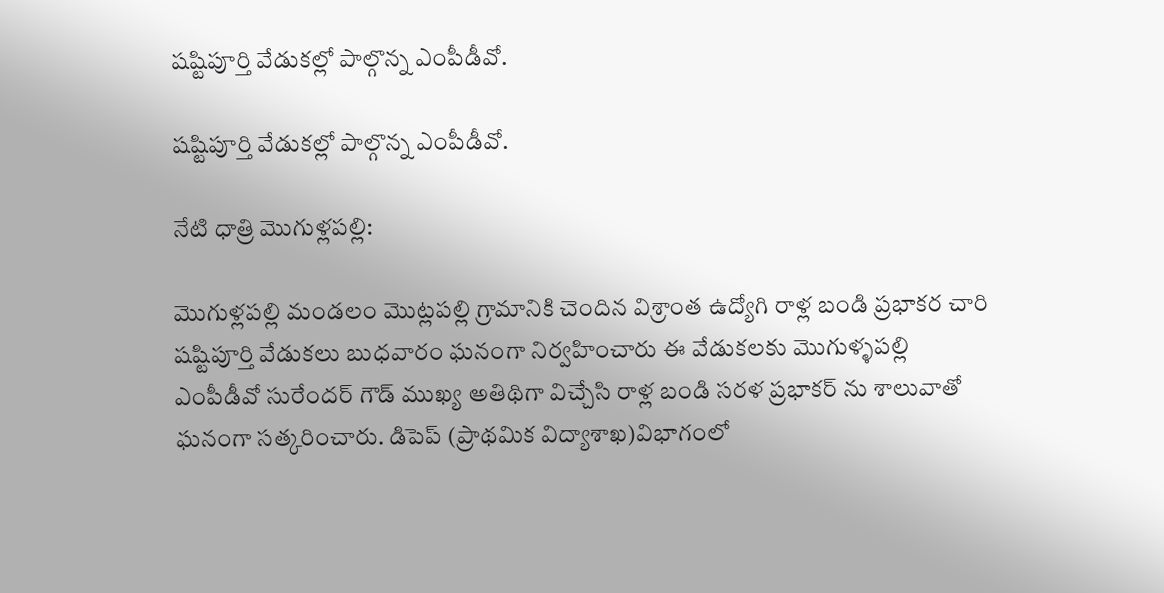షష్టిపూర్తి వేడుకల్లో పాల్గొన్న ఎంపీడీవో.

షష్టిపూర్తి వేడుకల్లో పాల్గొన్న ఎంపీడీవో.

నేటి ధాత్రి మొగుళ్లపల్లి:

మొగుళ్లపల్లి మండలం మొట్లపల్లి గ్రామానికి చెందిన విశ్రాంత ఉద్యోగి రాళ్ల బండి ప్రభాకర చారి షష్టిపూర్తి వేడుకలు బుధవారం ఘనంగా నిర్వహించారు ఈ వేడుకలకు మొగుళ్ళపల్లి ఎంపీడీవో సురేందర్ గౌడ్ ముఖ్య అతిథిగా విచ్చేసి రాళ్ల బండి సరళ ప్రభాకర్ ను శాలువాతో ఘనంగా సత్కరించారు. డిపెప్ (ప్రాథమిక విద్యాశాఖ)విభాగంలో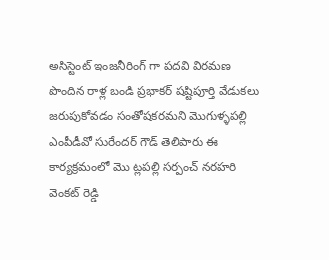అసిస్టెంట్ ఇంజనీరింగ్ గా పదవి విరమణ పొందిన రాళ్ల బండి ప్రభాకర్ షష్టిపూర్తి వేడుకలు జరుపుకోవడం సంతోషకరమని మొగుళ్ళపల్లి ఎంపీడీవో సురేందర్ గౌడ్ తెలిపారు ఈ కార్యక్రమంలో మొ ట్లపల్లి సర్పంచ్ నరహరి వెంకట్ రెడ్డి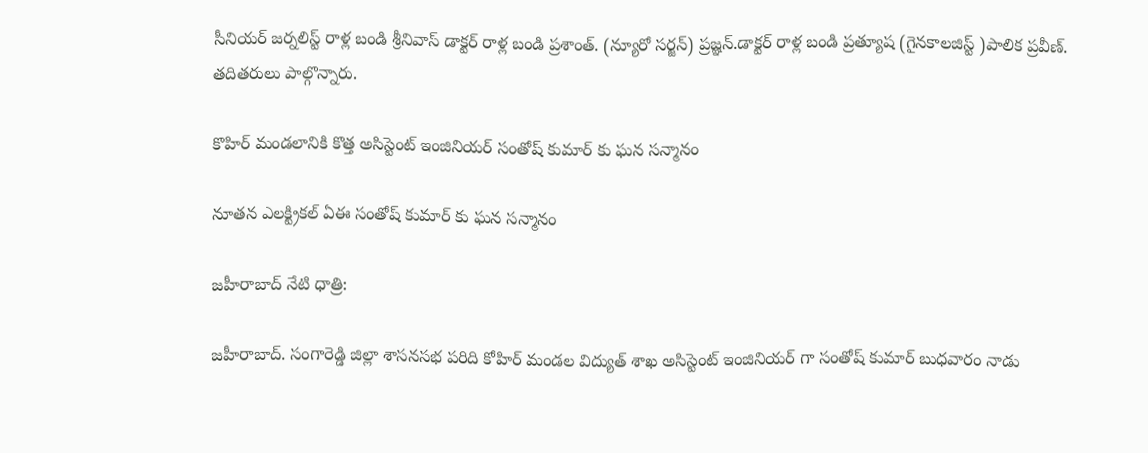సీనియర్ జర్నలిస్ట్ రాళ్ల బండి శ్రీనివాస్ డాక్టర్ రాళ్ల బండి ప్రశాంత్. (న్యూరో సర్జన్) ప్రజ్ఞన్.డాక్టర్ రాళ్ల బండి ప్రత్యూష (గైనకాలజిస్ట్ )పాలిక ప్రవీణ్. తదితరులు పాల్గొన్నారు.

కొహిర్ మండలానికి కొత్త అసిస్టెంట్ ఇంజినియర్ సంతోష్ కుమార్ కు ఘన సన్మానం

నూతన ఎలక్ట్రికల్ ఏఈ సంతోష్ కుమార్ కు ఘన సన్మానం

జహీరాబాద్ నేటి ధాత్రి:

జహీరాబాద్. సంగారెడ్డి జిల్లా శాసనసభ పరిది కోహిర్ మండల విద్యుత్ శాఖ అసిస్టెంట్ ఇంజినియర్ గా సంతోష్ కుమార్ బుధవారం నాడు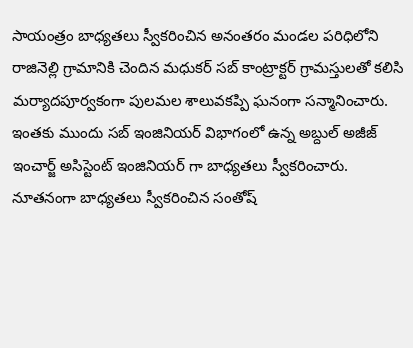సాయంత్రం బాధ్యతలు స్వీకరించిన అనంతరం మండల పరిధిలోని రాజినెల్లి గ్రామానికి చెందిన మధుకర్ సబ్ కాంట్రాక్టర్ గ్రామస్తులతో కలిసి మర్యాదపూర్వకంగా పులమల శాలువకప్పి ఘనంగా సన్మానించారు. ఇంతకు ముందు సబ్ ఇంజినియర్ విభాగంలో ఉన్న అబ్దుల్ అజీజ్ ఇంచార్జ్ అసిస్టెంట్ ఇంజినియర్ గా బాధ్యతలు స్వీకరించారు. నూతనంగా బాధ్యతలు స్వీకరించిన సంతోష్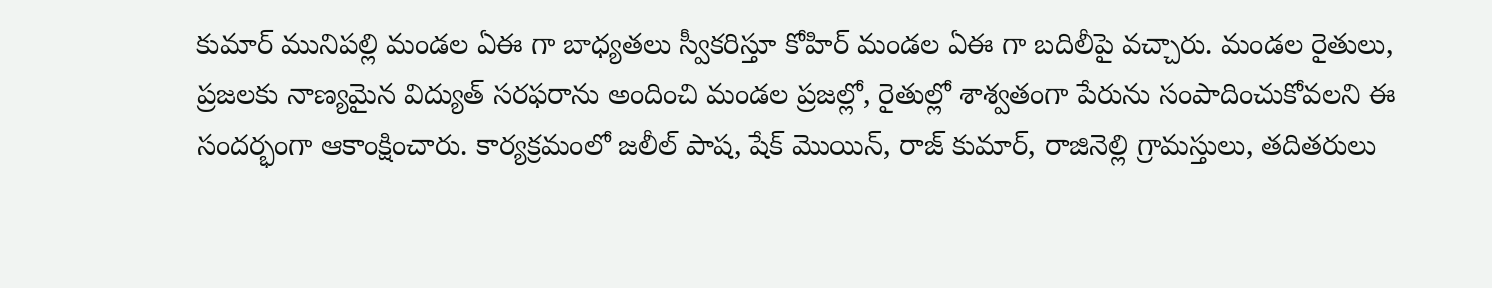కుమార్ మునిపల్లి మండల ఏఈ గా బాధ్యతలు స్వీకరిస్తూ కోహిర్ మండల ఏఈ గా బదిలీపై వచ్చారు. మండల రైతులు, ప్రజలకు నాణ్యమైన విద్యుత్ సరఫరాను అందించి మండల ప్రజల్లో, రైతుల్లో శాశ్వతంగా పేరును సంపాదించుకోవలని ఈ సందర్భంగా ఆకాంక్షించారు. కార్యక్రమంలో జలీల్ పాష, షేక్ మొయిన్, రాజ్ కుమార్, రాజినెల్లి గ్రామస్తులు, తదితరులు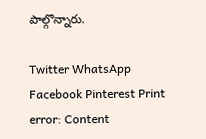పాల్గొన్నారు.

Twitter WhatsApp Facebook Pinterest Print
error: Content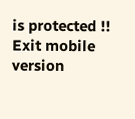is protected !!
Exit mobile version